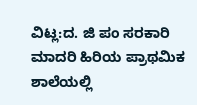ವಿಟ್ಲ:ದ. ಜಿ ಪಂ ಸರಕಾರಿ ಮಾದರಿ ಹಿರಿಯ ಪ್ರಾಥಮಿಕ ಶಾಲೆಯಲ್ಲಿ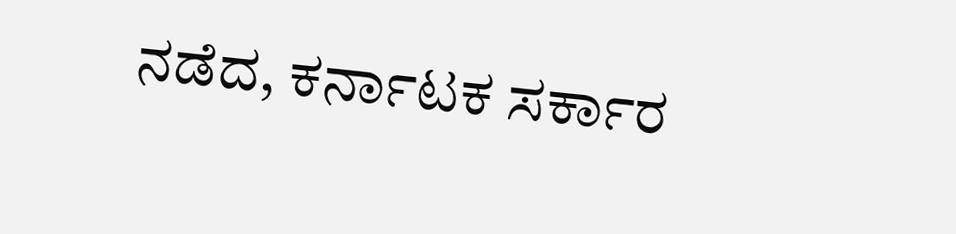ನಡೆದ, ಕರ್ನಾಟಕ ಸರ್ಕಾರ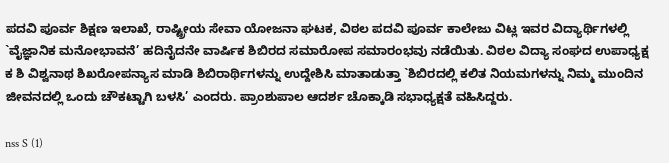ಪದವಿ ಪೂರ್ವ ಶಿಕ್ಷಣ ಇಲಾಖೆ, ರಾಷ್ಟ್ರೀಯ ಸೇವಾ ಯೋಜನಾ ಘಟಕ, ವಿಠಲ ಪದವಿ ಪೂರ್ವ ಕಾಲೇಜು ವಿಟ್ಲ ಇವರ ವಿದ್ಯಾರ್ಥಿಗಳಲ್ಲಿ `ವೈಜ್ಞಾನಿಕ ಮನೋಭಾವನೆ’ ಹದಿನೈದನೇ ವಾರ್ಷಿಕ ಶಿಬಿರದ ಸಮಾರೋಪ ಸಮಾರಂಭವು ನಡೆಯಿತು. ವಿಠಲ ವಿದ್ಯಾ ಸಂಘದ ಉಪಾಧ್ಯಕ್ಷ ಕ ಶಿ ವಿಶ್ವನಾಥ ಶಿಖರೋಪನ್ಯಾಸ ಮಾಡಿ ಶಿಬಿರಾರ್ಥಿಗಳನ್ನು ಉದ್ದೇಶಿಸಿ ಮಾತಾಡುತ್ತಾ `ಶಿಬಿರದಲ್ಲಿ ಕಲಿತ ನಿಯಮಗಳನ್ನು ನಿಮ್ಮ ಮುಂದಿನ ಜೀವನದಲ್ಲಿ ಒಂದು ಚೌಕಟ್ಟಾಗಿ ಬಳಸಿ’ ಎಂದರು. ಪ್ರಾಂಶುಪಾಲ ಆದರ್ಶ ಚೊಕ್ಕಾಡಿ ಸಭಾಧ್ಯಕ್ಷತೆ ವಹಿಸಿದ್ದರು.

nss S (1)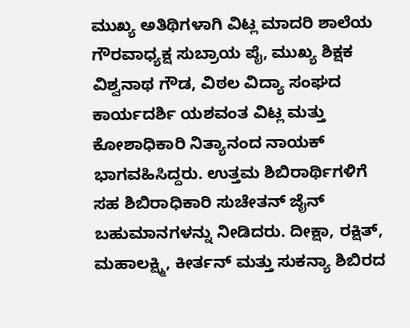ಮುಖ್ಯ ಅತಿಥಿಗಳಾಗಿ ವಿಟ್ಲ ಮಾದರಿ ಶಾಲೆಯ ಗೌರವಾಧ್ಯಕ್ಷ ಸುಬ್ರಾಯ ಪೈ, ಮುಖ್ಯ ಶಿಕ್ಷಕ ವಿಶ್ವನಾಥ ಗೌಡ, ವಿಠಲ ವಿದ್ಯಾ ಸಂಘದ ಕಾರ್ಯದರ್ಶಿ ಯಶವಂತ ವಿಟ್ಲ ಮತ್ತು ಕೋಶಾಧಿಕಾರಿ ನಿತ್ಯಾನಂದ ನಾಯಕ್ ಭಾಗವಹಿಸಿದ್ದರು. ಉತ್ತಮ ಶಿಬಿರಾರ್ಥಿಗಳಿಗೆ ಸಹ ಶಿಬಿರಾಧಿಕಾರಿ ಸುಚೇತನ್ ಜೈನ್ ಬಹುಮಾನಗಳನ್ನು ನೀಡಿದರು. ದೀಕ್ಷಾ, ರಕ್ಷಿತ್, ಮಹಾಲಕ್ಷ್ಮಿ, ಕೀರ್ತನ್ ಮತ್ತು ಸುಕನ್ಯಾ ಶಿಬಿರದ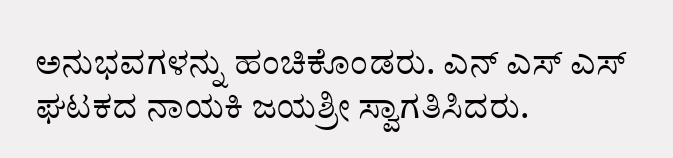ಅನುಭವಗಳನ್ನು ಹಂಚಿಕೊಂಡರು. ಎನ್ ಎಸ್ ಎಸ್ ಘಟಕದ ನಾಯಕಿ ಜಯಶ್ರೀ ಸ್ವಾಗತಿಸಿದರು.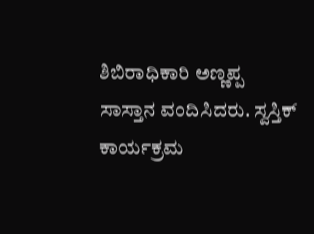ಶಿಬಿರಾಧಿಕಾರಿ ಅಣ್ಣಪ್ಪ ಸಾಸ್ತಾನ ವಂದಿಸಿದರು. ಸ್ವಸ್ತಿಕ್ ಕಾರ್ಯಕ್ರಮ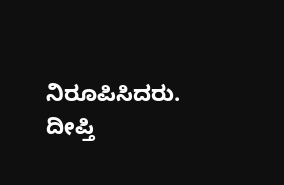ನಿರೂಪಿಸಿದರು. ದೀಪ್ತಿ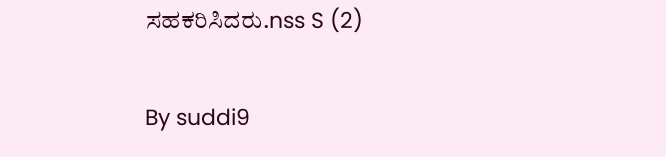ಸಹಕರಿಸಿದರು.nss S (2)

By suddi9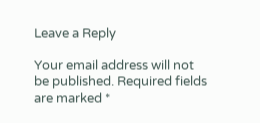Leave a Reply

Your email address will not be published. Required fields are marked *